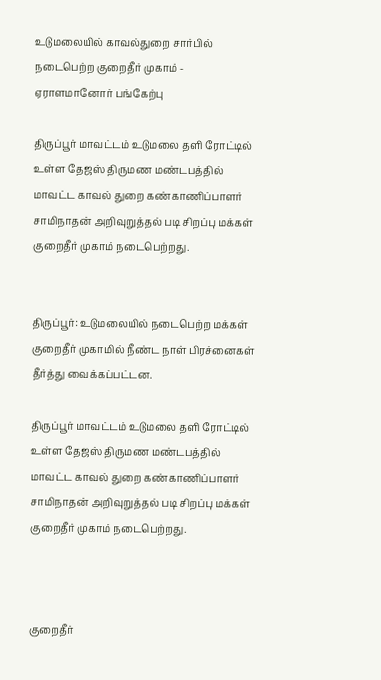உடுமலையில் காவல்துறை சார்பில் நடைபெற்ற குறைதீர் முகாம் - ஏராளமானோர் பங்கேற்பு

திருப்பூர் மாவட்டம் உடுமலை தளி ரோட்டில் உள்ள தேஜஸ் திருமண மண்டபத்தில் மாவட்ட காவல் துறை கண்காணிப்பாளர் சாமிநாதன் அறிவுறுத்தல் படி சிறப்பு மக்கள் குறைதீர் முகாம் நடைபெற்றது.


திருப்பூர்: உடுமலையில் நடைபெற்ற மக்கள் குறைதீர் முகாமில் நீண்ட நாள் பிரச்னைகள் தீர்த்து வைக்கப்பட்டன.

திருப்பூர் மாவட்டம் உடுமலை தளி ரோட்டில் உள்ள தேஜஸ் திருமண மண்டபத்தில் மாவட்ட காவல் துறை கண்காணிப்பாளர் சாமிநாதன் அறிவுறுத்தல் படி சிறப்பு மக்கள் குறைதீர் முகாம் நடைபெற்றது.



குறைதீர்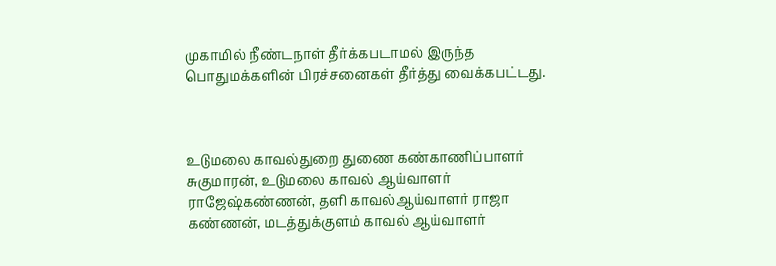முகாமில் நீண்டநாள் தீர்க்கபடாமல் இருந்த பொதுமக்களின் பிரச்சனைகள் தீர்த்து வைக்கபட்டது.



உடுமலை காவல்துறை துணை கண்காணிப்பாளர் சுகுமாரன், உடுமலை காவல் ஆய்வாளர் ராஜேஷ்கண்ணன், தளி காவல்ஆய்வாளர் ராஜா கண்ணன், மடத்துக்குளம் காவல் ஆய்வாளர்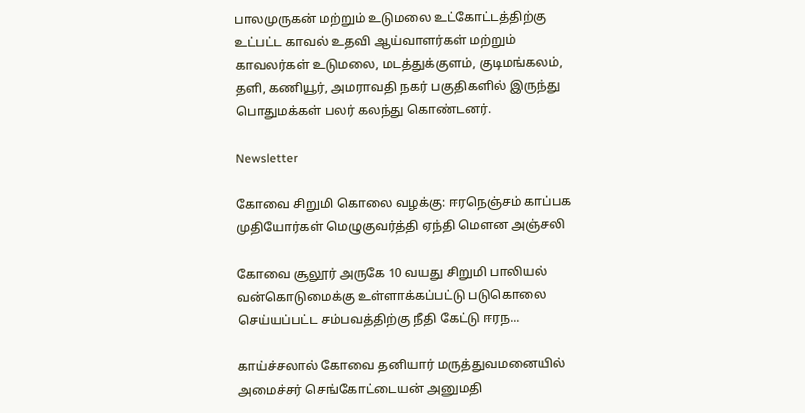பாலமுருகன் மற்றும் உடுமலை உட்கோட்டத்திற்கு உட்பட்ட காவல் உதவி ஆய்வாளர்கள் மற்றும் காவலர்கள் உடுமலை, மடத்துக்குளம், குடிமங்கலம், தளி, கணியூர், அமராவதி நகர் பகுதிகளில் இருந்து பொதுமக்கள் பலர் கலந்து கொண்டனர்.

Newsletter

கோவை சிறுமி கொலை வழக்கு: ஈரநெஞ்சம் காப்பக முதியோர்கள் மெழுகுவர்த்தி ஏந்தி மௌன அஞ்சலி

கோவை சூலூர் அருகே 10 வயது சிறுமி பாலியல் வன்கொடுமைக்கு உள்ளாக்கப்பட்டு படுகொலை செய்யப்பட்ட சம்பவத்திற்கு நீதி கேட்டு ஈரந...

காய்ச்சலால் கோவை தனியார் மருத்துவமனையில் அமைச்சர் செங்கோட்டையன் அனுமதி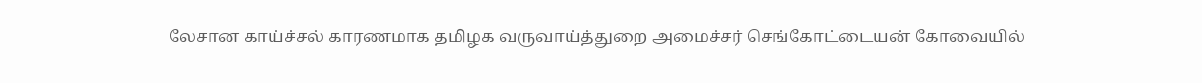லேசான காய்ச்சல் காரணமாக தமிழக வருவாய்த்துறை அமைச்சர் செங்கோட்டையன் கோவையில்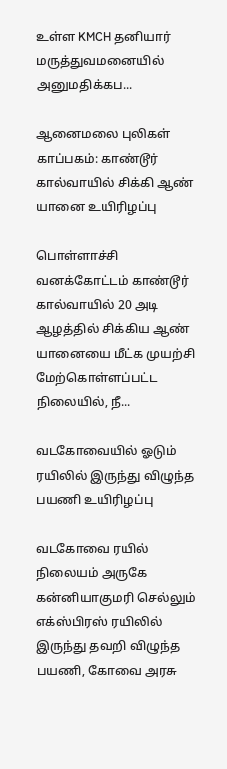உள்ள KMCH தனியார் மருத்துவமனையில் அனுமதிக்கப...

ஆனைமலை புலிகள் காப்பகம்: காண்டூர் கால்வாயில் சிக்கி ஆண் யானை உயிரிழப்பு

பொள்ளாச்சி வனக்கோட்டம் காண்டூர் கால்வாயில் 20 அடி ஆழத்தில் சிக்கிய ஆண் யானையை மீட்க முயற்சி மேற்கொள்ளப்பட்ட நிலையில், நீ...

வடகோவையில் ஓடும் ரயிலில் இருந்து விழுந்த பயணி உயிரிழப்பு

வடகோவை ரயில் நிலையம் அருகே கன்னியாகுமரி செல்லும் எக்ஸ்பிரஸ் ரயிலில் இருந்து தவறி விழுந்த பயணி, கோவை அரசு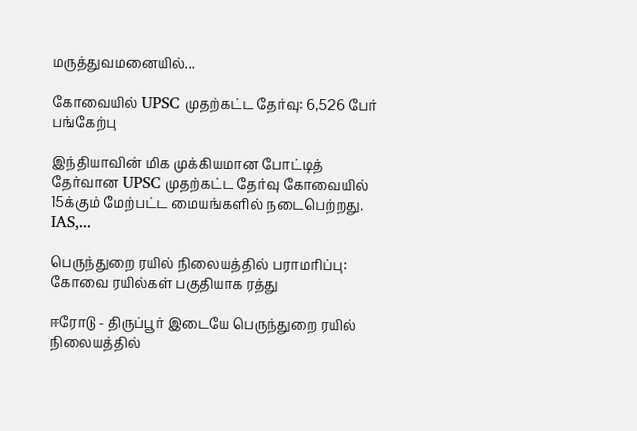மருத்துவமனையில்...

கோவையில் UPSC முதற்கட்ட தேர்வு: 6,526 பேர் பங்கேற்பு

இந்தியாவின் மிக முக்கியமான போட்டித் தேர்வான UPSC முதற்கட்ட தேர்வு கோவையில் 15க்கும் மேற்பட்ட மையங்களில் நடைபெற்றது. IAS,...

பெருந்துறை ரயில் நிலையத்தில் பராமரிப்பு: கோவை ரயில்கள் பகுதியாக ரத்து

ஈரோடு - திருப்பூர் இடையே பெருந்துறை ரயில் நிலையத்தில்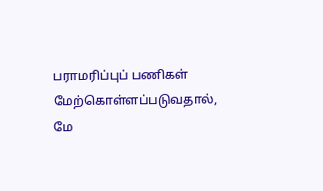பராமரிப்புப் பணிகள் மேற்கொள்ளப்படுவதால், மே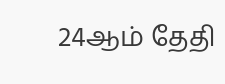24ஆம் தேதி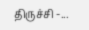திருச்சி -...